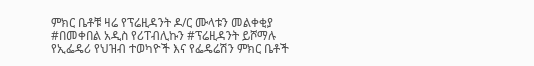ምክር ቤቶቹ ዛሬ የፕሬዚዳንት ዶ/ር ሙላቱን መልቀቂያ #በመቀበል አዲስ የሪፐብሊኩን #ፕሬዚዳንት ይሾማሉ
የኢፌዴሪ የህዝብ ተወካዮች እና የፌዴሬሽን ምክር ቤቶች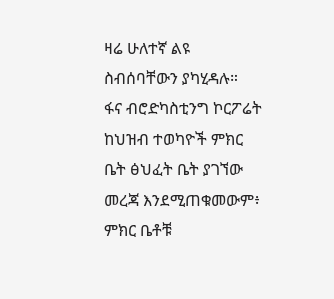ዛሬ ሁለተኛ ልዩ ስብሰባቸውን ያካሂዳሉ።
ፋና ብሮድካስቲንግ ኮርፖሬት ከህዝብ ተወካዮች ምክር ቤት ፅህፈት ቤት ያገኘው መረጃ እንደሚጠቁመውም፥ ምክር ቤቶቹ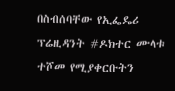በስብሰባቸው የኢፌዴሪ ፕሬዚዳንት #ዶክተር ሙላቱ ተሾመ የሚያቀርቡትን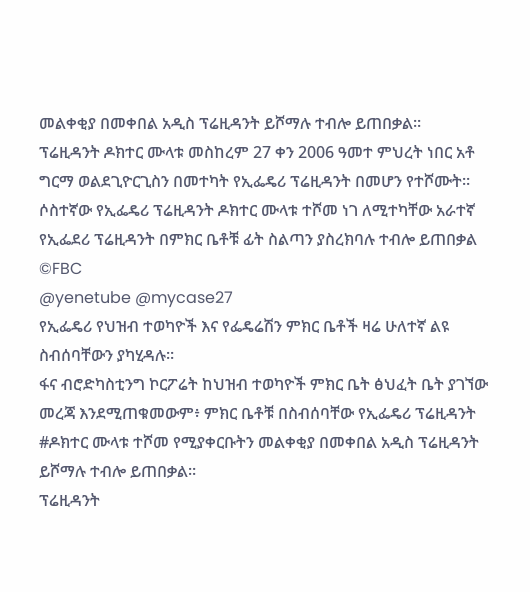መልቀቂያ በመቀበል አዲስ ፕሬዚዳንት ይሾማሉ ተብሎ ይጠበቃል።
ፕሬዚዳንት ዶክተር ሙላቱ መስከረም 27 ቀን 2006 ዓመተ ምህረት ነበር አቶ ግርማ ወልደጊዮርጊስን በመተካት የኢፌዴሪ ፕሬዚዳንት በመሆን የተሾሙት።
ሶስተኛው የኢፌዴሪ ፕሬዚዳንት ዶክተር ሙላቱ ተሾመ ነገ ለሚተካቸው አራተኛ የኢፌደሪ ፕሬዚዳንት በምክር ቤቶቹ ፊት ስልጣን ያስረክባሉ ተብሎ ይጠበቃል
©FBC
@yenetube @mycase27
የኢፌዴሪ የህዝብ ተወካዮች እና የፌዴሬሽን ምክር ቤቶች ዛሬ ሁለተኛ ልዩ ስብሰባቸውን ያካሂዳሉ።
ፋና ብሮድካስቲንግ ኮርፖሬት ከህዝብ ተወካዮች ምክር ቤት ፅህፈት ቤት ያገኘው መረጃ እንደሚጠቁመውም፥ ምክር ቤቶቹ በስብሰባቸው የኢፌዴሪ ፕሬዚዳንት #ዶክተር ሙላቱ ተሾመ የሚያቀርቡትን መልቀቂያ በመቀበል አዲስ ፕሬዚዳንት ይሾማሉ ተብሎ ይጠበቃል።
ፕሬዚዳንት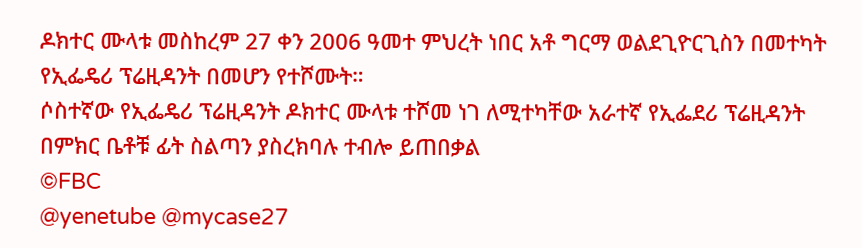ዶክተር ሙላቱ መስከረም 27 ቀን 2006 ዓመተ ምህረት ነበር አቶ ግርማ ወልደጊዮርጊስን በመተካት የኢፌዴሪ ፕሬዚዳንት በመሆን የተሾሙት።
ሶስተኛው የኢፌዴሪ ፕሬዚዳንት ዶክተር ሙላቱ ተሾመ ነገ ለሚተካቸው አራተኛ የኢፌደሪ ፕሬዚዳንት በምክር ቤቶቹ ፊት ስልጣን ያስረክባሉ ተብሎ ይጠበቃል
©FBC
@yenetube @mycase27